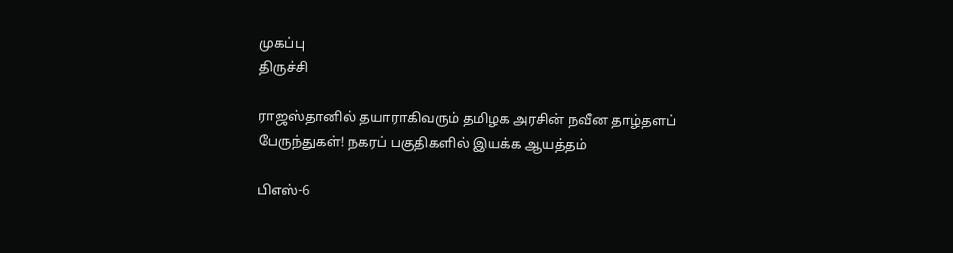முகப்பு
திருச்சி

ராஜஸ்தானில் தயாராகிவரும் தமிழக அரசின் நவீன தாழ்தளப் பேருந்துகள்! நகரப் பகுதிகளில் இயக்க ஆயத்தம்

பிஎஸ்-6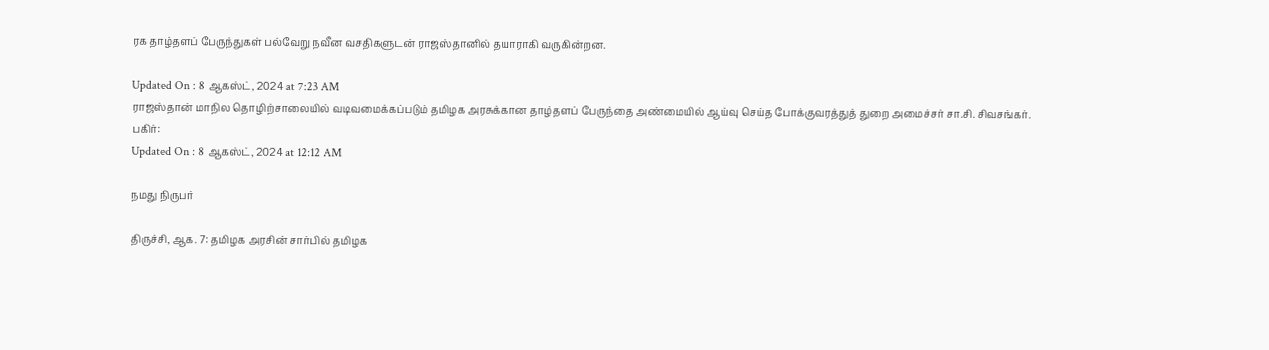ரக தாழ்தளப் பேருந்துகள் பல்வேறு நவீன வசதிகளுடன் ராஜஸ்தானில் தயாராகி வருகின்றன.

Updated On : 8 ஆகஸ்ட், 2024 at 7:23 AM
ராஜஸ்தான் மாநில தொழிற்சாலையில் வடிவமைக்கப்படும் தமிழக அரசுக்கான தாழ்தளப் பேருந்தை அண்மையில் ஆய்வு செய்த போக்குவரத்துத் துறை அமைச்சர் சா.சி. சிவசங்கர்.
பகிர்:
Updated On : 8 ஆகஸ்ட், 2024 at 12:12 AM

நமது நிருபர்

திருச்சி, ஆக. 7: தமிழக அரசின் சார்பில் தமிழக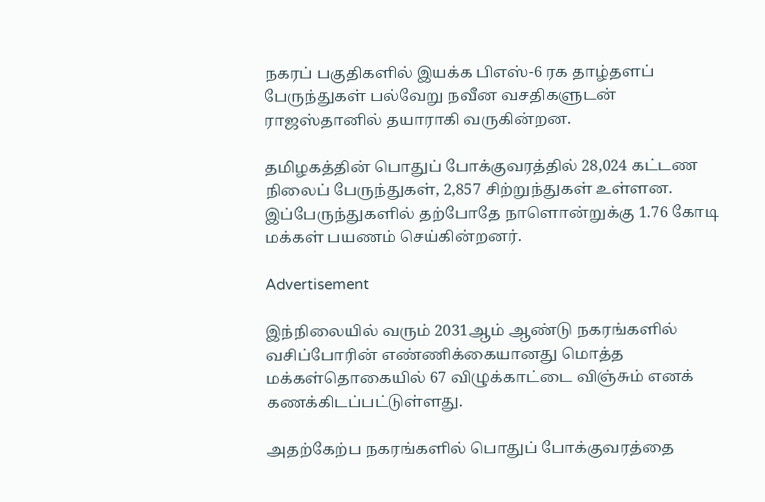நகரப் பகுதிகளில் இயக்க பிஎஸ்-6 ரக தாழ்தளப் பேருந்துகள் பல்வேறு நவீன வசதிகளுடன் ராஜஸ்தானில் தயாராகி வருகின்றன.

தமிழகத்தின் பொதுப் போக்குவரத்தில் 28,024 கட்டண நிலைப் பேருந்துகள், 2,857 சிற்றுந்துகள் உள்ளன. இப்பேருந்துகளில் தற்போதே நாளொன்றுக்கு 1.76 கோடி மக்கள் பயணம் செய்கின்றனர்.

Advertisement

இந்நிலையில் வரும் 2031ஆம் ஆண்டு நகரங்களில் வசிப்போரின் எண்ணிக்கையானது மொத்த மக்கள்தொகையில் 67 விழுக்காட்டை விஞ்சும் எனக் கணக்கிடப்பட்டுள்ளது.

அதற்கேற்ப நகரங்களில் பொதுப் போக்குவரத்தை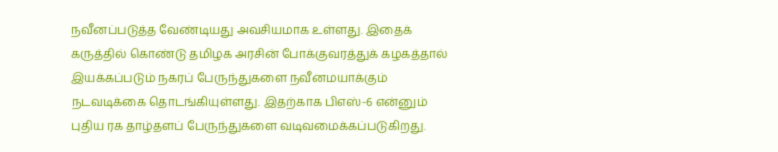நவீனப்படுத்த வேண்டியது அவசியமாக உள்ளது. இதைக் கருத்தில் கொண்டு தமிழக அரசின் போக்குவரத்துக் கழகத்தால் இயக்கப்படும் நகரப் பேருந்துகளை நவீனமயாக்கும் நடவடிக்கை தொடங்கியுள்ளது. இதற்காக பிஎஸ்-6 என்னும் புதிய ரக தாழ்தளப் பேருந்துகளை வடிவமைக்கப்படுகிறது.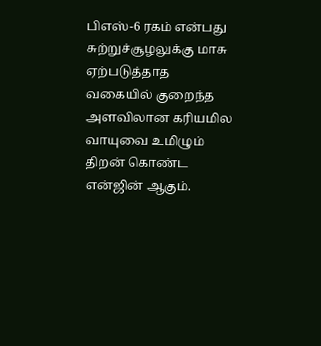பிஎஸ்-6 ரகம் என்பது சுற்றுச்சூழலுக்கு மாசு ஏற்படுத்தாத வகையில் குறைந்த அளவிலான கரியமில வாயுவை உமிழும் திறன் கொண்ட என்ஜின் ஆகும்.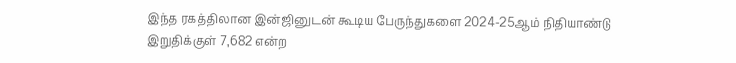இந்த ரகத்திலான இன்ஜினுடன் கூடிய பேருந்துகளை 2024-25ஆம் நிதியாண்டு இறுதிக்குள் 7,682 என்ற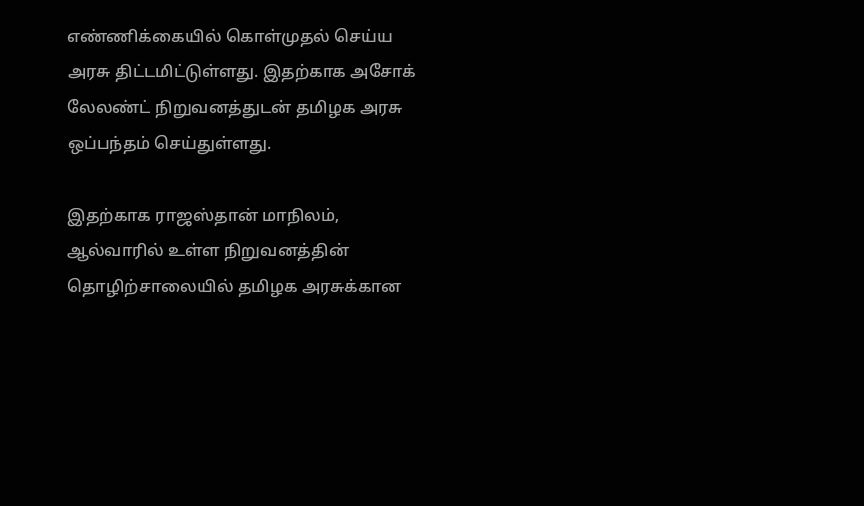எண்ணிக்கையில் கொள்முதல் செய்ய அரசு திட்டமிட்டுள்ளது. இதற்காக அசோக் லேலண்ட் நிறுவனத்துடன் தமிழக அரசு ஒப்பந்தம் செய்துள்ளது.

இதற்காக ராஜஸ்தான் மாநிலம், ஆல்வாரில் உள்ள நிறுவனத்தின் தொழிற்சாலையில் தமிழக அரசுக்கான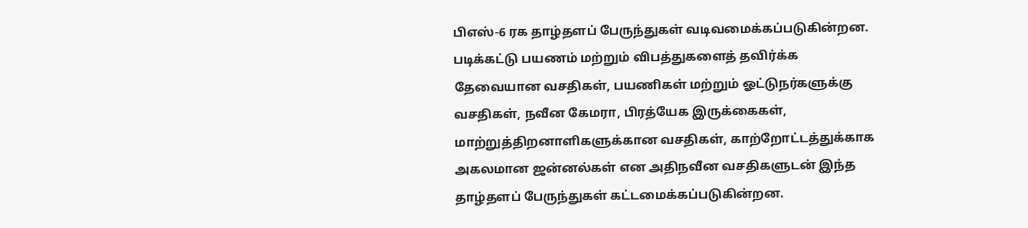பிஎஸ்-6 ரக தாழ்தளப் பேருந்துகள் வடிவமைக்கப்படுகின்றன. படிக்கட்டு பயணம் மற்றும் விபத்துகளைத் தவிர்க்க தேவையான வசதிகள், பயணிகள் மற்றும் ஓட்டுநர்களுக்கு வசதிகள், நவீன கேமரா, பிரத்யேக இருக்கைகள், மாற்றுத்திறனாளிகளுக்கான வசதிகள், காற்றோட்டத்துக்காக அகலமான ஜன்னல்கள் என அதிநவீன வசதிகளுடன் இந்த தாழ்தளப் பேருந்துகள் கட்டமைக்கப்படுகின்றன.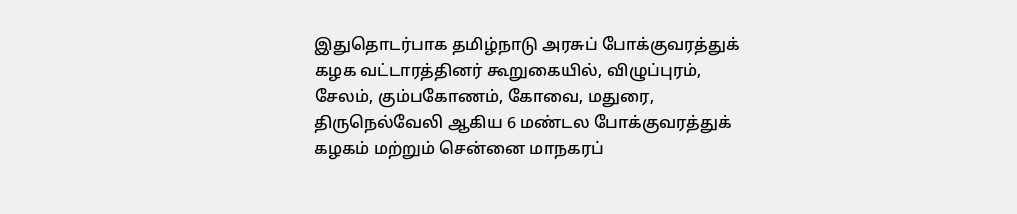இதுதொடர்பாக தமிழ்நாடு அரசுப் போக்குவரத்துக் கழக வட்டாரத்தினர் கூறுகையில், விழுப்புரம், சேலம், கும்பகோணம், கோவை, மதுரை, திருநெல்வேலி ஆகிய 6 மண்டல போக்குவரத்துக் கழகம் மற்றும் சென்னை மாநகரப்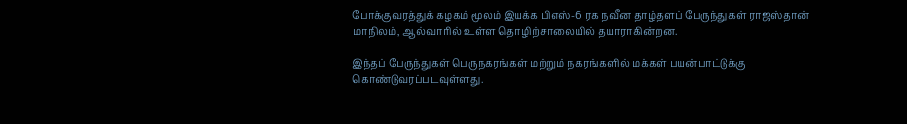போக்குவரத்துக் கழகம் மூலம் இயக்க பிஎஸ்-6 ரக நவீன தாழ்தளப் பேருந்துகள் ராஜஸ்தான் மாநிலம், ஆல்வாரில் உள்ள தொழிற்சாலையில் தயாராகின்றன.

இந்தப் பேருந்துகள் பெருநகரங்கள் மற்றும் நகரங்களில் மக்கள் பயன்பாட்டுக்கு கொண்டுவரப்படவுள்ளது.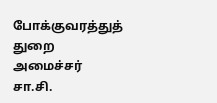போக்குவரத்துத் துறை அமைச்சர் சா.சி.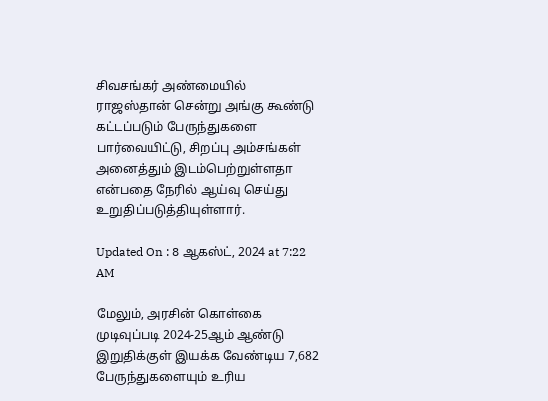சிவசங்கர் அண்மையில் ராஜஸ்தான் சென்று அங்கு கூண்டு கட்டப்படும் பேருந்துகளை பார்வையிட்டு, சிறப்பு அம்சங்கள் அனைத்தும் இடம்பெற்றுள்ளதா என்பதை நேரில் ஆய்வு செய்து உறுதிப்படுத்தியுள்ளார்.

Updated On : 8 ஆகஸ்ட், 2024 at 7:22 AM

மேலும், அரசின் கொள்கை முடிவுப்படி 2024-25ஆம் ஆண்டு இறுதிக்குள் இயக்க வேண்டிய 7,682 பேருந்துகளையும் உரிய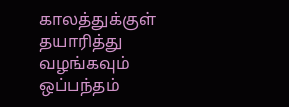காலத்துக்குள் தயாரித்து வழங்கவும் ஒப்பந்தம்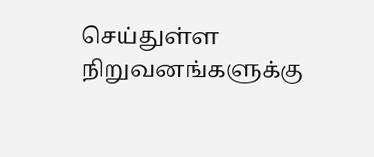செய்துள்ள நிறுவனங்களுக்கு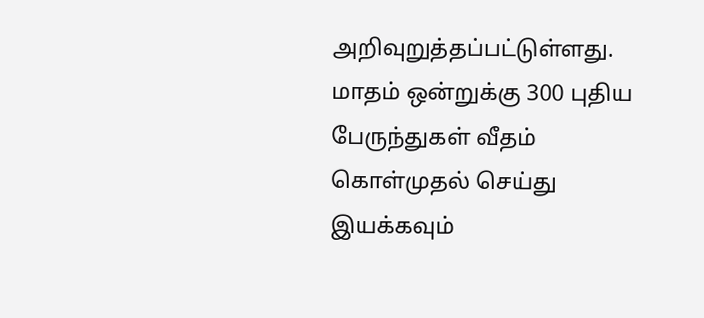அறிவுறுத்தப்பட்டுள்ளது. மாதம் ஒன்றுக்கு 300 புதிய பேருந்துகள் வீதம் கொள்முதல் செய்து இயக்கவும்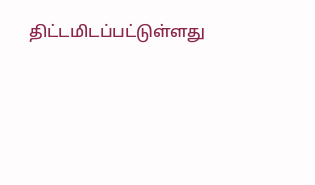திட்டமிடப்பட்டுள்ளது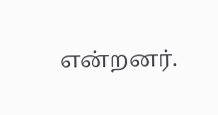என்றனர்.